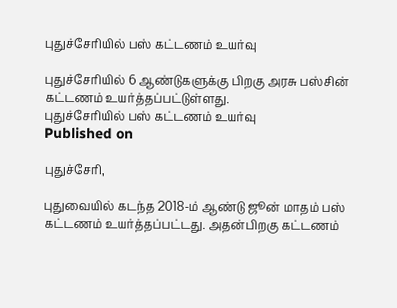புதுச்சேரியில் பஸ் கட்டணம் உயர்வு

புதுச்சேரியில் 6 ஆண்டுகளுக்கு பிறகு அரசு பஸ்சின் கட்டணம் உயர்த்தப்பட்டுள்ளது.
புதுச்சேரியில் பஸ் கட்டணம் உயர்வு
Published on

புதுச்சேரி,

புதுவையில் கடந்த 2018-ம் ஆண்டு ஜூன் மாதம் பஸ் கட்டணம் உயர்த்தப்பட்டது. அதன்பிறகு கட்டணம்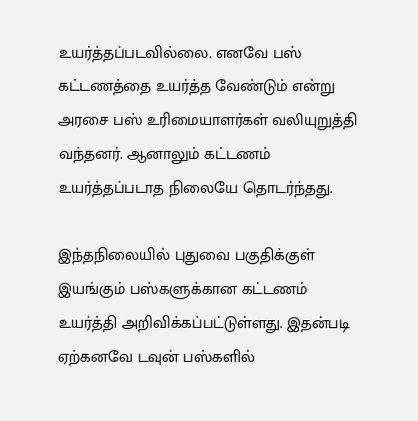உயர்த்தப்படவில்லை. எனவே பஸ் கட்டணத்தை உயர்த்த வேண்டும் என்று அரசை பஸ் உரிமையாளர்கள் வலியுறுத்தி வந்தனர். ஆனாலும் கட்டணம் உயர்த்தப்படாத நிலையே தொடர்ந்தது.

இந்தநிலையில் புதுவை பகுதிக்குள் இயங்கும் பஸ்களுக்கான கட்டணம் உயர்த்தி அறிவிக்கப்பட்டுள்ளது. இதன்படி ஏற்கனவே டவுன் பஸ்களில்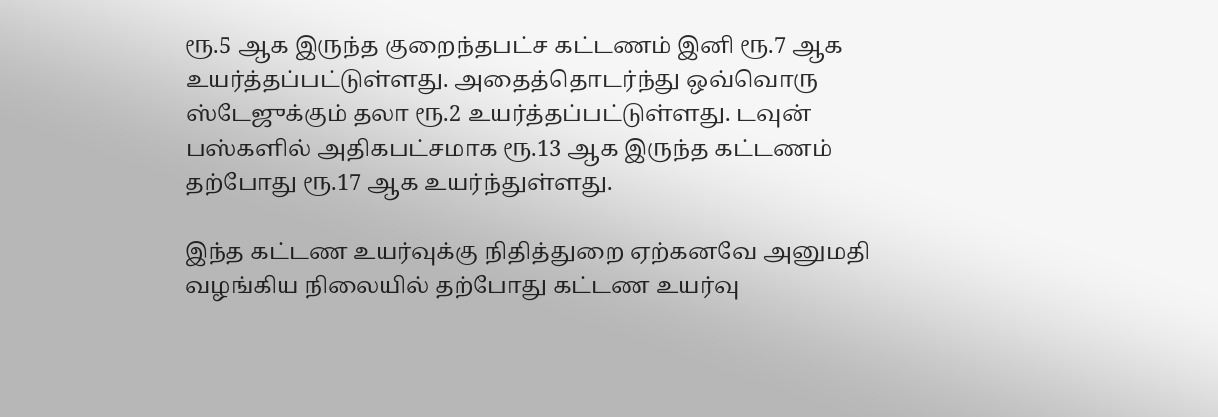ரூ.5 ஆக இருந்த குறைந்தபட்ச கட்டணம் இனி ரூ.7 ஆக உயர்த்தப்பட்டுள்ளது. அதைத்தொடர்ந்து ஒவ்வொரு ஸ்டேஜுக்கும் தலா ரூ.2 உயர்த்தப்பட்டுள்ளது. டவுன் பஸ்களில் அதிகபட்சமாக ரூ.13 ஆக இருந்த கட்டணம் தற்போது ரூ.17 ஆக உயர்ந்துள்ளது.

இந்த கட்டண உயர்வுக்கு நிதித்துறை ஏற்கனவே அனுமதி வழங்கிய நிலையில் தற்போது கட்டண உயர்வு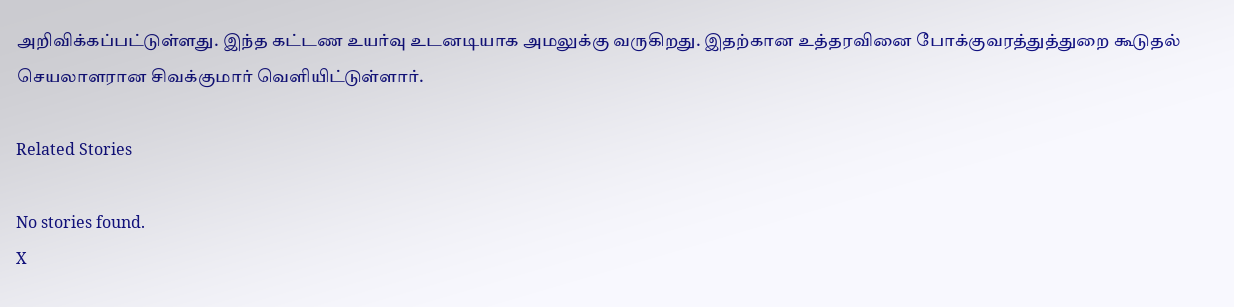அறிவிக்கப்பட்டுள்ளது. இந்த கட்டண உயர்வு உடனடியாக அமலுக்கு வருகிறது. இதற்கான உத்தரவினை போக்குவரத்துத்துறை கூடுதல் செயலாளரான சிவக்குமார் வெளியிட்டுள்ளார்.

Related Stories

No stories found.
X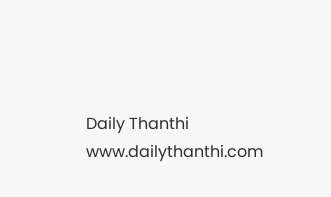Daily Thanthi
www.dailythanthi.com